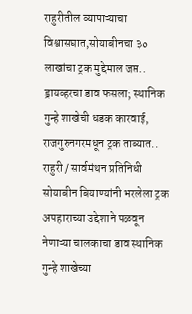राहुरीतील व्यापाऱ्याचा विश्वासघात,सोयाबीनचा ३० लाखांचा ट्रक मुद्देमाल जप्त..
ड्रायव्हरचा डाव फसला; स्थानिक गुन्हे शाखेची धडक कारवाई, राजगुरुनगरमधून ट्रक ताब्यात..
राहुरी / सार्वमंथन प्रतिनिधी
सोयाबीन बियाण्यांनी भरलेला ट्रक अपहाराच्या उद्देशाने पळवून नेणाऱ्या चालकाचा डाव स्थानिक गुन्हे शाखेच्या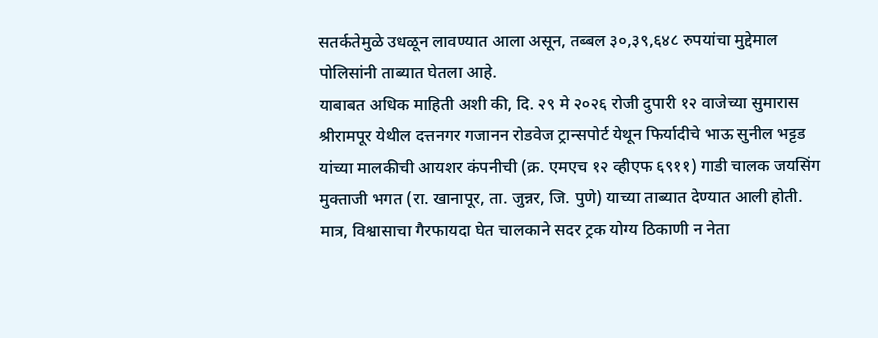सतर्कतेमुळे उधळून लावण्यात आला असून, तब्बल ३०,३९,६४८ रुपयांचा मुद्देमाल पोलिसांनी ताब्यात घेतला आहे.
याबाबत अधिक माहिती अशी की, दि. २९ मे २०२६ रोजी दुपारी १२ वाजेच्या सुमारास श्रीरामपूर येथील दत्तनगर गजानन रोडवेज ट्रान्सपोर्ट येथून फिर्यादीचे भाऊ सुनील भट्टड यांच्या मालकीची आयशर कंपनीची (क्र. एमएच १२ व्हीएफ ६९११) गाडी चालक जयसिंग मुक्ताजी भगत (रा. खानापूर, ता. जुन्नर, जि. पुणे) याच्या ताब्यात देण्यात आली होती. मात्र, विश्वासाचा गैरफायदा घेत चालकाने सदर ट्रक योग्य ठिकाणी न नेता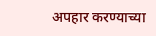अपहार करण्याच्या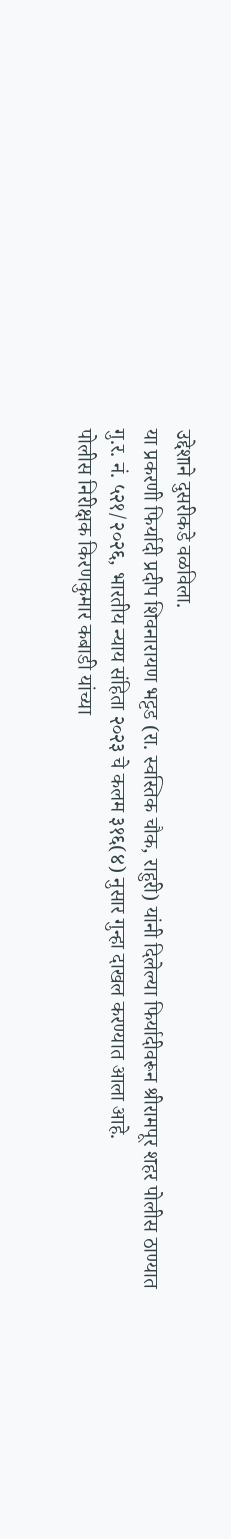उद्देशाने दुसरीकडे वळविला.
या प्रकरणी फिर्यादी प्रदीप शिवनारायण भट्टड (रा. स्वस्तिक चौक, राहुरी) यांनी दिलेल्या फिर्यादीवरून श्रीरामपूर शहर पोलीस ठाण्यात गु.र. नं. ५२१/२०२६, भारतीय न्याय संहिता २०२३ चे कलम ३१६(४) नुसार गुन्हा दाखल करण्यात आला आहे.
पोलीस निरीक्षक किरणकुमार कबाडी यांच्या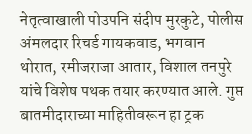नेतृत्वाखाली पोउपनि संदीप मुरकुटे, पोलीस अंमलदार रिचर्ड गायकवाड, भगवान थोरात, रमीजराजा आतार, विशाल तनपुरे यांचे विशेष पथक तयार करण्यात आले. गुप्त बातमीदाराच्या माहितीवरून हा ट्रक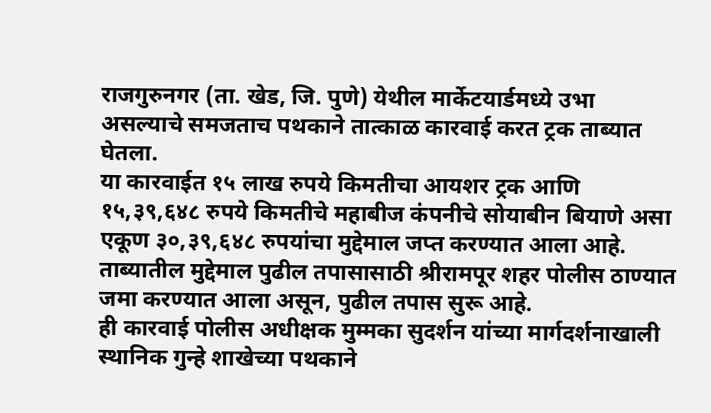राजगुरुनगर (ता. खेड, जि. पुणे) येथील मार्केटयार्डमध्ये उभा असल्याचे समजताच पथकाने तात्काळ कारवाई करत ट्रक ताब्यात घेतला.
या कारवाईत १५ लाख रुपये किमतीचा आयशर ट्रक आणि १५,३९,६४८ रुपये किमतीचे महाबीज कंपनीचे सोयाबीन बियाणे असा एकूण ३०,३९,६४८ रुपयांचा मुद्देमाल जप्त करण्यात आला आहे.
ताब्यातील मुद्देमाल पुढील तपासासाठी श्रीरामपूर शहर पोलीस ठाण्यात जमा करण्यात आला असून, पुढील तपास सुरू आहे.
ही कारवाई पोलीस अधीक्षक मुम्मका सुदर्शन यांच्या मार्गदर्शनाखाली स्थानिक गुन्हे शाखेच्या पथकाने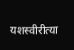यशस्वीरीत्या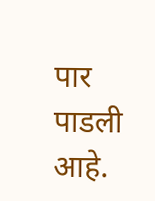पार पाडली आहे.